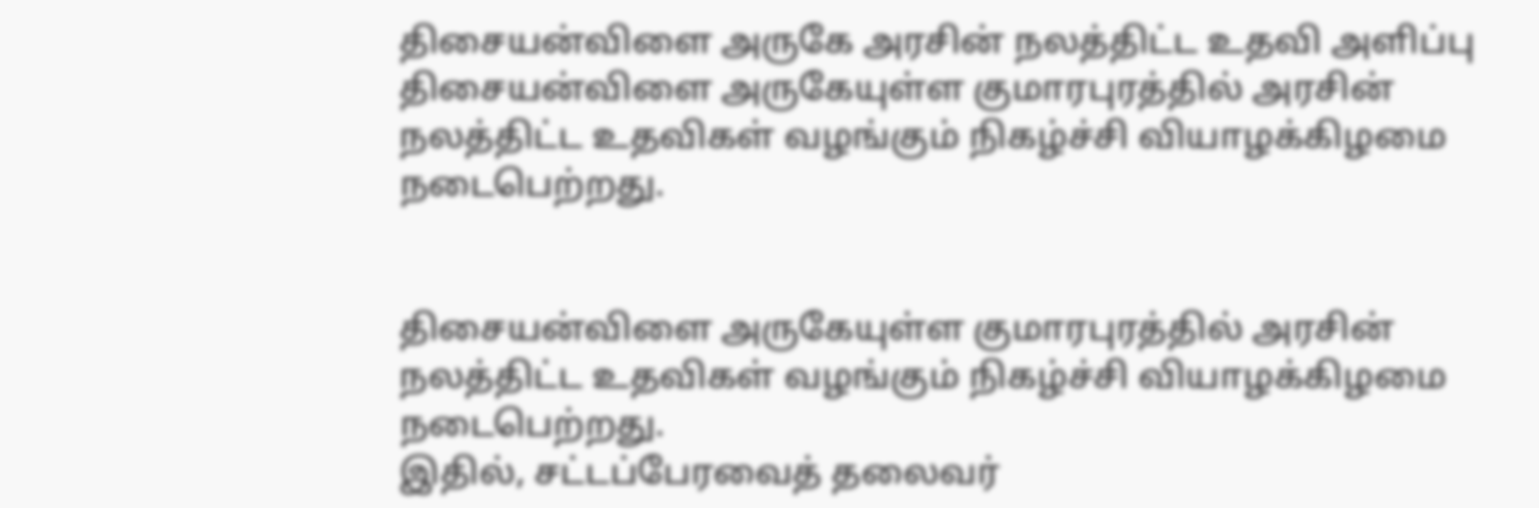திசையன்விளை அருகே அரசின் நலத்திட்ட உதவி அளிப்பு
திசையன்விளை அருகேயுள்ள குமாரபுரத்தில் அரசின் நலத்திட்ட உதவிகள் வழங்கும் நிகழ்ச்சி வியாழக்கிழமை நடைபெற்றது.


திசையன்விளை அருகேயுள்ள குமாரபுரத்தில் அரசின் நலத்திட்ட உதவிகள் வழங்கும் நிகழ்ச்சி வியாழக்கிழமை நடைபெற்றது.
இதில், சட்டப்பேரவைத் தலைவர்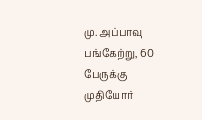மு. அப்பாவு பங்கேற்று, 60 பேருக்கு முதியோர்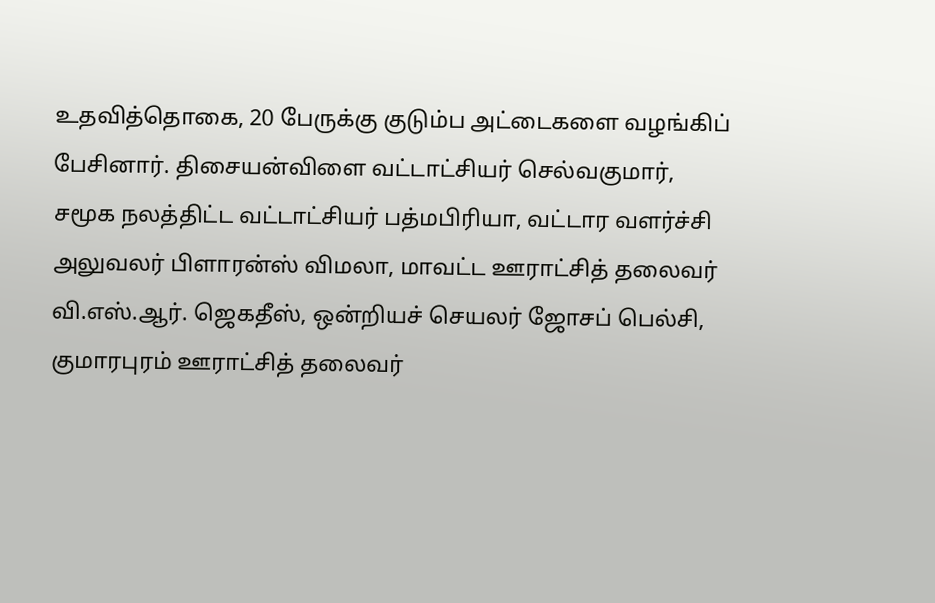உதவித்தொகை, 20 பேருக்கு குடும்ப அட்டைகளை வழங்கிப் பேசினார். திசையன்விளை வட்டாட்சியர் செல்வகுமார், சமூக நலத்திட்ட வட்டாட்சியர் பத்மபிரியா, வட்டார வளர்ச்சி அலுவலர் பிளாரன்ஸ் விமலா, மாவட்ட ஊராட்சித் தலைவர் வி.எஸ்.ஆர். ஜெகதீஸ், ஒன்றியச் செயலர் ஜோசப் பெல்சி, குமாரபுரம் ஊராட்சித் தலைவர்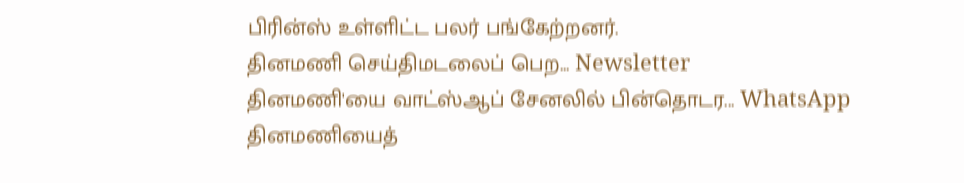பிரின்ஸ் உள்ளிட்ட பலர் பங்கேற்றனர்.
தினமணி செய்திமடலைப் பெற... Newsletter
தினமணி'யை வாட்ஸ்ஆப் சேனலில் பின்தொடர... WhatsApp
தினமணியைத்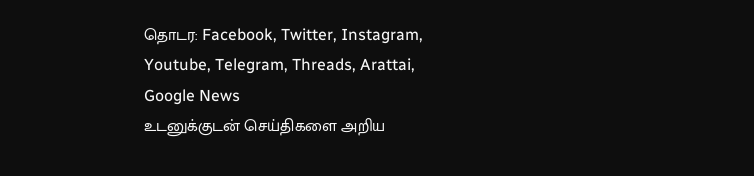தொடர: Facebook, Twitter, Instagram, Youtube, Telegram, Threads, Arattai, Google News
உடனுக்குடன் செய்திகளை அறிய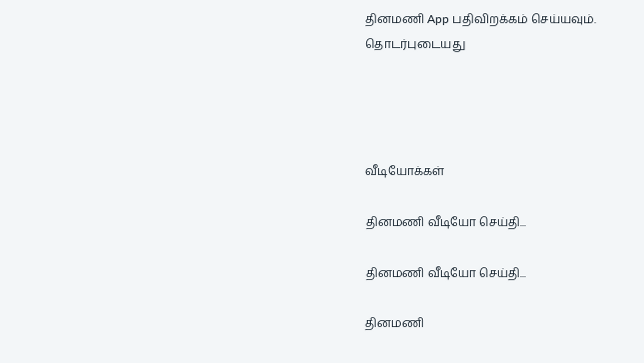தினமணி App பதிவிறக்கம் செய்யவும்.
தொடர்புடையது




வீடியோக்கள்

தினமணி வீடியோ செய்தி...

தினமணி வீடியோ செய்தி...

தினமணி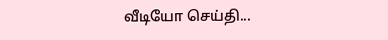வீடியோ செய்தி...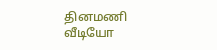தினமணி வீடியோ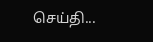செய்தி...